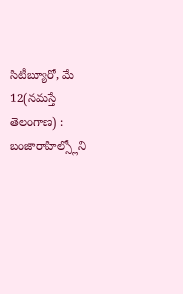సిటీబ్యూరో, మే 12(నమస్తే తెలంగాణ) : బంజారాహిల్స్లోని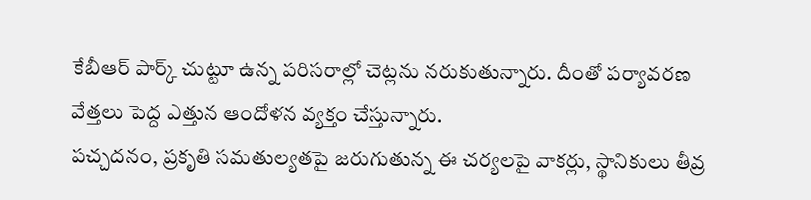కేబీఆర్ పార్క్ చుట్టూ ఉన్న పరిసరాల్లో చెట్లను నరుకుతున్నారు. దీంతో పర్యావరణ వేత్తలు పెద్ద ఎత్తున ఆందోళన వ్యక్తం చేస్తున్నారు.
పచ్చదనం, ప్రకృతి సమతుల్యతపై జరుగుతున్న ఈ చర్యలపై వాకర్లు, స్థానికులు తీవ్ర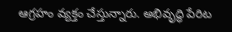ఆగ్రహం వ్యక్తం చేస్తున్నారు. అభివృద్ధి పేరిట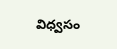విధ్వసం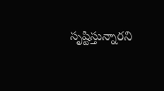సృష్టిస్తున్నారని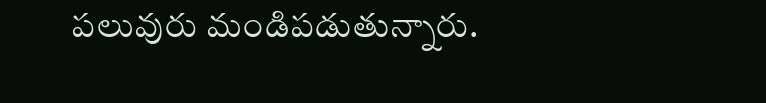పలువురు మండిపడుతున్నారు.